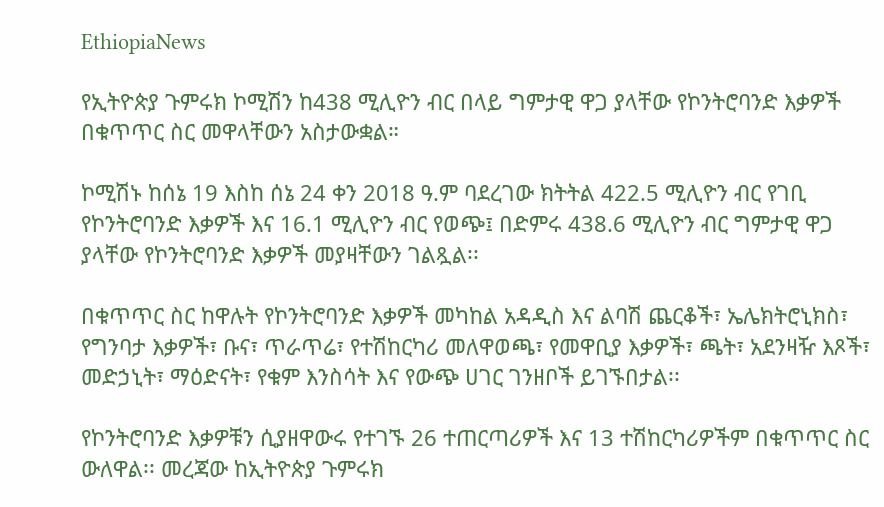EthiopiaNews

የኢትዮጵያ ጉምሩክ ኮሚሽን ከ438 ሚሊዮን ብር በላይ ግምታዊ ዋጋ ያላቸው የኮንትሮባንድ እቃዎች በቁጥጥር ስር መዋላቸውን አስታውቋል።

ኮሚሽኑ ከሰኔ 19 እስከ ሰኔ 24 ቀን 2018 ዓ.ም ባደረገው ክትትል 422.5 ሚሊዮን ብር የገቢ የኮንትሮባንድ እቃዎች እና 16.1 ሚሊዮን ብር የወጭ፤ በድምሩ 438.6 ሚሊዮን ብር ግምታዊ ዋጋ ያላቸው የኮንትሮባንድ እቃዎች መያዛቸውን ገልጿል፡፡

በቁጥጥር ስር ከዋሉት የኮንትሮባንድ እቃዎች መካከል አዳዲስ እና ልባሽ ጨርቆች፣ ኤሌክትሮኒክስ፣ የግንባታ እቃዎች፣ ቡና፣ ጥራጥሬ፣ የተሽከርካሪ መለዋወጫ፣ የመዋቢያ እቃዎች፣ ጫት፣ አደንዛዥ እጾች፣ መድኃኒት፣ ማዕድናት፣ የቁም እንስሳት እና የውጭ ሀገር ገንዘቦች ይገኙበታል፡፡

የኮንትሮባንድ እቃዎቹን ሲያዘዋውሩ የተገኙ 26 ተጠርጣሪዎች እና 13 ተሽከርካሪዎችም በቁጥጥር ስር ውለዋል፡፡ መረጃው ከኢትዮጵያ ጉምሩክ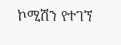ኮሚሽን የተገኘ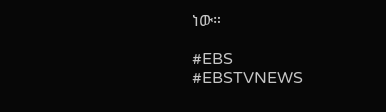ነው።

#EBS
#EBSTVNEWS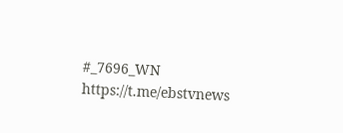#_7696_WN
https://t.me/ebstvnews